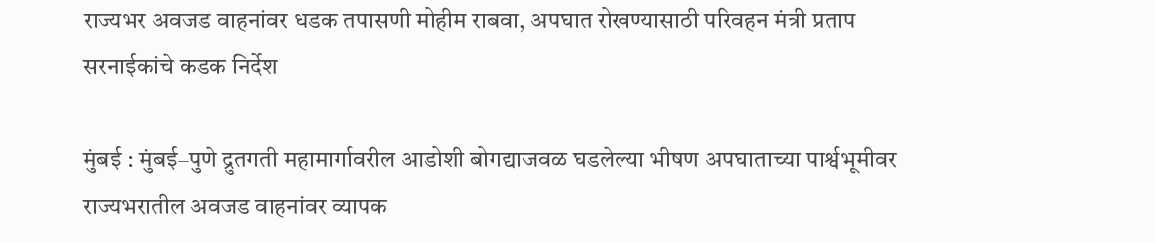राज्यभर अवजड वाहनांवर धडक तपासणी मोहीम राबवा, अपघात रोखण्यासाठी परिवहन मंत्री प्रताप सरनाईकांचे कडक निर्देश

मुंबई : मुंबई–पुणे द्रुतगती महामार्गावरील आडोशी बोगद्याजवळ घडलेल्या भीषण अपघाताच्या पार्श्वभूमीवर राज्यभरातील अवजड वाहनांवर व्यापक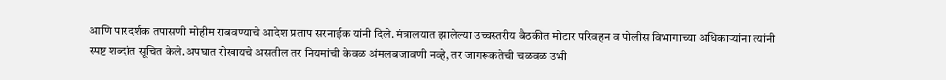आणि पारदर्शक तपासणी मोहीम राबवण्याचे आदेश प्रताप सरनाईक यांनी दिले. मंत्रालयात झालेल्या उच्चस्तरीय बैठकीत मोटार परिवहन व पोलीस विभागाच्या अधिकाऱ्यांना त्यांनी स्पष्ट शब्दांत सूचित केले.अपघात रोखायचे असतील तर नियमांची केवळ अंमलबजावणी नव्हे, तर जागरूकतेची चळवळ उभी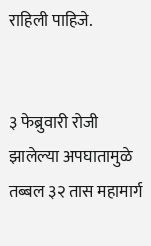राहिली पाहिजे.


३ फेब्रुवारी रोजी झालेल्या अपघातामुळे तब्बल ३२ तास महामार्ग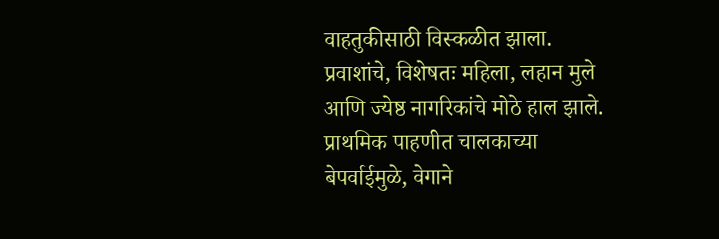वाहतुकीसाठी विस्कळीत झाला. प्रवाशांचे, विशेषतः महिला, लहान मुले आणि ज्येष्ठ नागरिकांचे मोठे हाल झाले. प्राथमिक पाहणीत चालकाच्या बेपर्वाईमुळे, वेगाने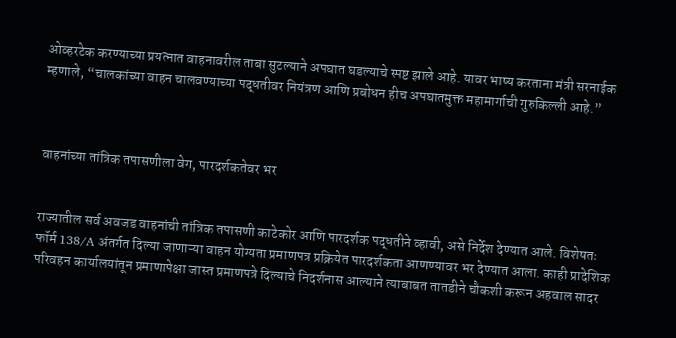ओव्हरटेक करण्याच्या प्रयत्नात वाहनावरील ताबा सुटल्याने अपघात घडल्याचे स्पष्ट झाले आहे. यावर भाष्य करताना मंत्री सरनाईक म्हणाले, “चालकांच्या वाहन चालवण्याच्या पद्धतीवर नियंत्रण आणि प्रबोधन हीच अपघातमुक्त महामार्गाची गुरुकिल्ली आहे.”



वाहनांच्या तांत्रिक तपासणीला वेग, पारदर्शकतेवर भर


राज्यातील सर्व अवजड वाहनांची तांत्रिक तपासणी काटेकोर आणि पारदर्शक पद्धतीने व्हावी, असे निर्देश देण्यात आले. विशेषतः फॉर्म 138/A अंतर्गत दिल्या जाणाऱ्या वाहन योग्यता प्रमाणपत्र प्रक्रियेत पारदर्शकता आणण्यावर भर देण्यात आला. काही प्रादेशिक परिवहन कार्यालयांतून प्रमाणापेक्षा जास्त प्रमाणपत्रे दिल्याचे निदर्शनास आल्याने त्याबाबत तातडीने चौकशी करून अहवाल सादर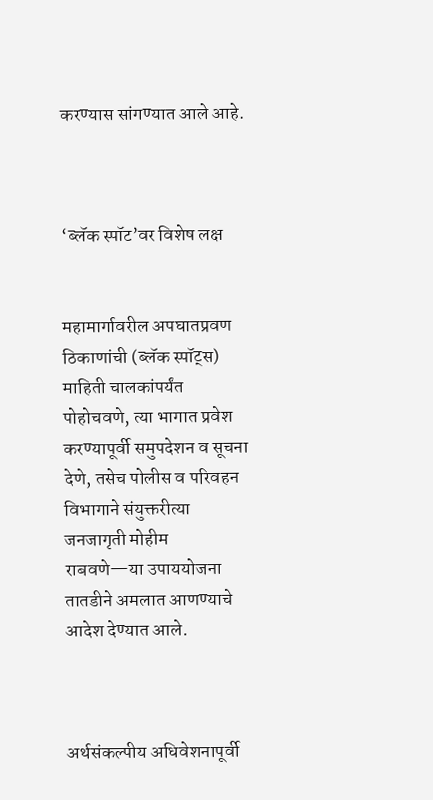करण्यास सांगण्यात आले आहे.



‘ब्लॅक स्पॉट’वर विशेष लक्ष


महामार्गावरील अपघातप्रवण ठिकाणांची (ब्लॅक स्पॉट्स) माहिती चालकांपर्यंत पोहोचवणे, त्या भागात प्रवेश करण्यापूर्वी समुपदेशन व सूचना देणे, तसेच पोलीस व परिवहन विभागाने संयुक्तरीत्या जनजागृती मोहीम राबवणे—या उपाययोजना तातडीने अमलात आणण्याचे आदेश देण्यात आले.



अर्थसंकल्पीय अधिवेशनापूर्वी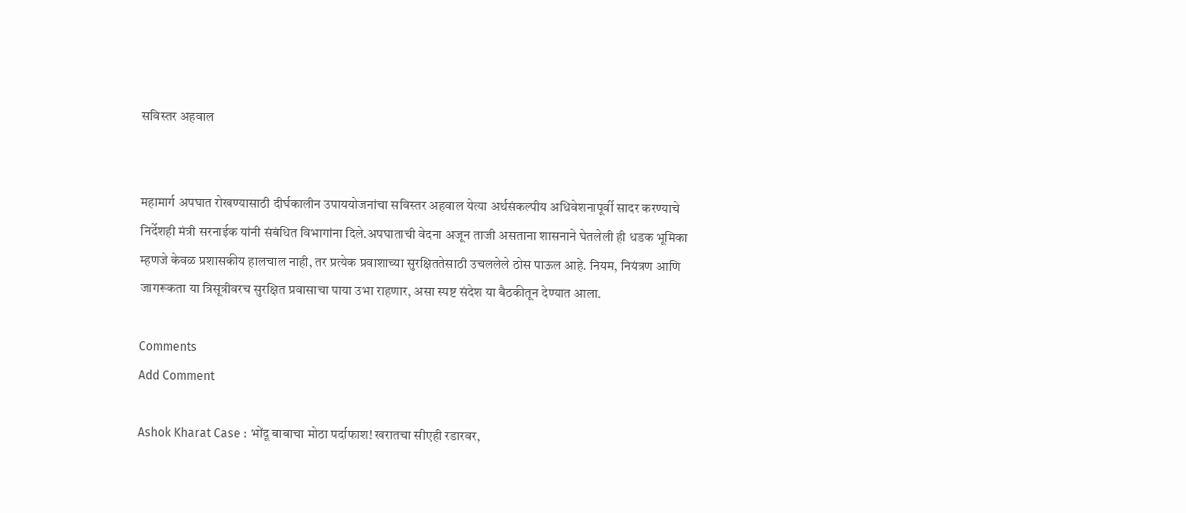सविस्तर अहवाल


महामार्ग अपघात रोखण्यासाठी दीर्घकालीन उपाययोजनांचा सविस्तर अहवाल येत्या अर्थसंकल्पीय अधिवेशनापूर्वी सादर करण्याचे निर्देशही मंत्री सरनाईक यांनी संबंधित विभागांना दिले.अपघाताची वेदना अजून ताजी असताना शासनाने घेतलेली ही धडक भूमिका म्हणजे केवळ प्रशासकीय हालचाल नाही, तर प्रत्येक प्रवाशाच्या सुरक्षिततेसाठी उचललेले ठोस पाऊल आहे. नियम, नियंत्रण आणि जागरूकता या त्रिसूत्रीवरच सुरक्षित प्रवासाचा पाया उभा राहणार, असा स्पष्ट संदेश या बैठकीतून देण्यात आला.

Comments
Add Comment

Ashok Kharat Case : भोंदू बाबाचा मोठा पर्दाफाश! खरातचा सीएही रडारवर,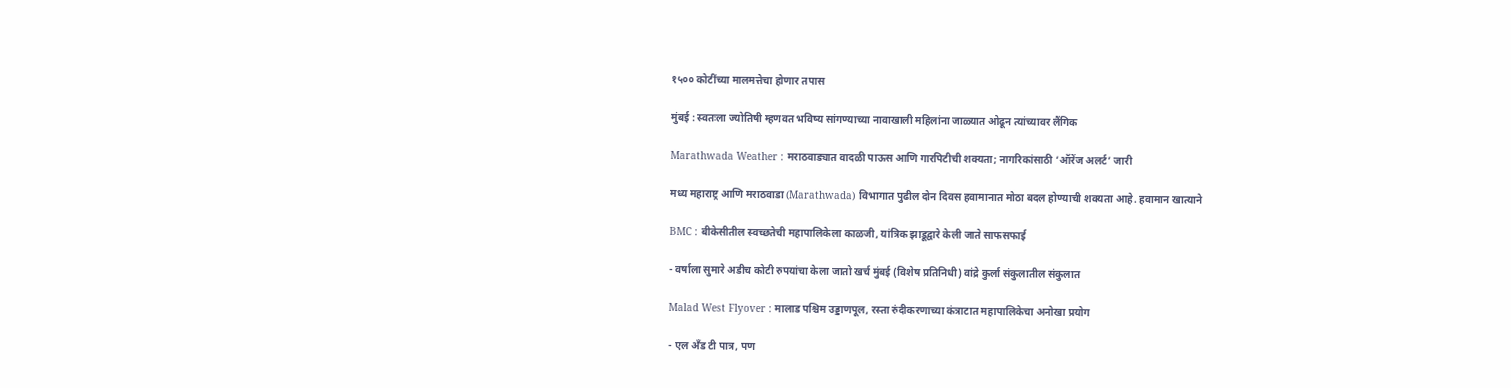१५०० कोटींच्या मालमत्तेचा होणार तपास

मुंबई : स्वतःला ज्योतिषी म्हणवत भविष्य सांगण्याच्या नावाखाली महिलांना जाळ्यात ओढून त्यांच्यावर लैंगिक

Marathwada Weather : मराठवाड्यात वादळी पाऊस आणि गारपिटीची शक्यता; नागरिकांसाठी ‘ऑरेंज अलर्ट’ जारी

मध्य महाराष्ट्र आणि मराठवाडा (Marathwada) विभागात पुढील दोन दिवस हवामानात मोठा बदल होण्याची शक्यता आहे. हवामान खात्याने

BMC : बीकेसीतील स्वच्छतेची महापालिकेला काळजी, यांत्रिक झाडूद्वारे केली जाते साफसफाई

- वर्षाला सुमारे अडीच कोटी रुपयांचा केला जातो खर्च मुंबई (विशेष प्रतिनिधी) वांद्रे कुर्ला संकुलातील संकुलात

Malad West Flyover : मालाड पश्चिम उड्डाणपूल, रस्ता रुंदीकरणाच्या कंत्राटात महापालिकेचा अनोखा प्रयोग

- एल अँड टी पात्र, पण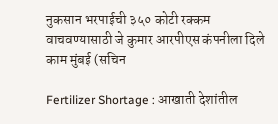नुकसान भरपाईची ३५० कोटी रक्कम वाचवण्यासाठी जे कुमार आरपीएस कंपनीला दिले काम मुंबई (सचिन

Fertilizer Shortage : आखाती देशांतील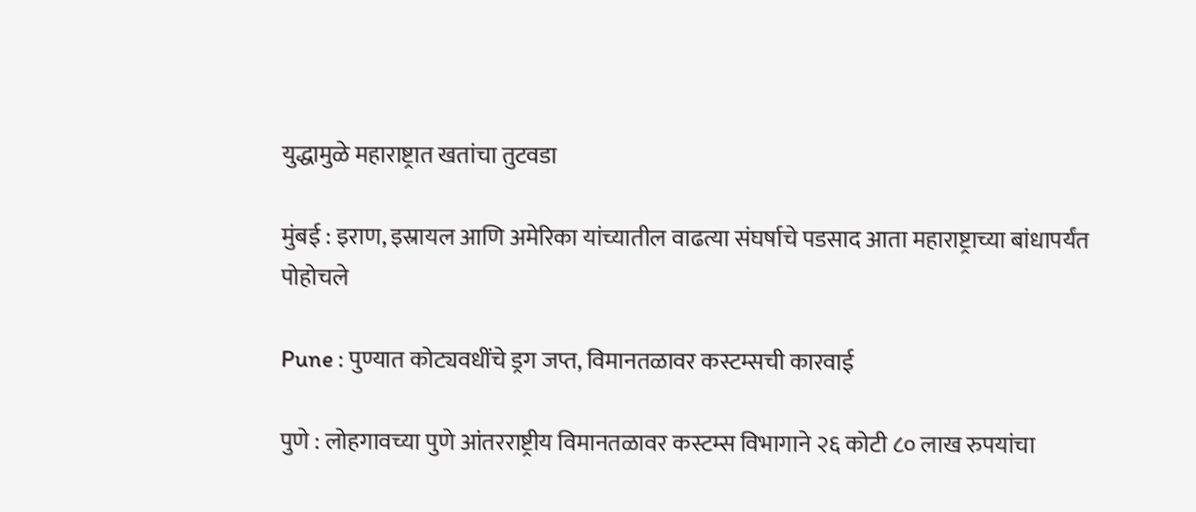युद्धामुळे महाराष्ट्रात खतांचा तुटवडा

मुंबई : इराण, इस्रायल आणि अमेरिका यांच्यातील वाढत्या संघर्षाचे पडसाद आता महाराष्ट्राच्या बांधापर्यंत पोहोचले

Pune : पुण्यात कोट्यवधींचे ड्रग जप्त, विमानतळावर कस्टम्सची कारवाई

पुणे : लोहगावच्या पुणे आंतरराष्ट्रीय विमानतळावर कस्टम्स विभागाने २६ कोटी ८० लाख रुपयांचा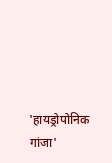'हायड्रोपोनिक गांजा'